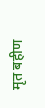मृत बहीण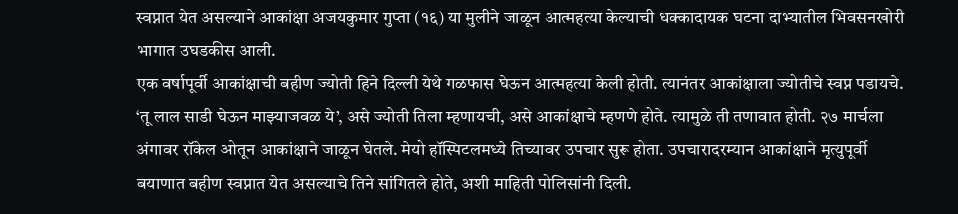स्वप्नात येत असल्याने आकांक्षा अजयकुमार गुप्ता (१६) या मुलीने जाळून आत्महत्या केल्याची धक्कादायक घटना दाभ्यातील भिवसनखोरी भागात उघडकीस आली.
एक वर्षापूर्वी आकांक्षाची बहीण ज्योती हिने दिल्ली येथे गळफास घेऊन आत्महत्या केली होती. त्यानंतर आकांक्षाला ज्योतीचे स्वप्न पडायचे. ‘तू लाल साडी घेऊन माझ्याजवळ ये’, असे ज्योती तिला म्हणायची, असे आकांक्षाचे म्हणणे होते. त्यामुळे ती तणावात होती. २७ मार्चला अंगावर रॉकेल ओतून आकांक्षाने जाळून घेतले. मेयो हॉस्पिटलमध्ये तिच्यावर उपचार सुरू होता. उपचारादरम्यान आकांक्षाने मृत्युपूर्वी बयाणात बहीण स्वप्नात येत असल्याचे तिने सांगितले होते, अशी माहिती पोलिसांनी दिली.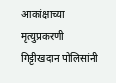आकांक्षाच्या मृत्युप्रकरणी गिट्टीखदान पोलिसांनी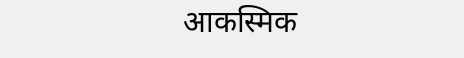आकस्मिक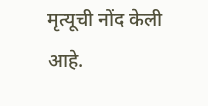मृत्यूची नोंद केली आहे.